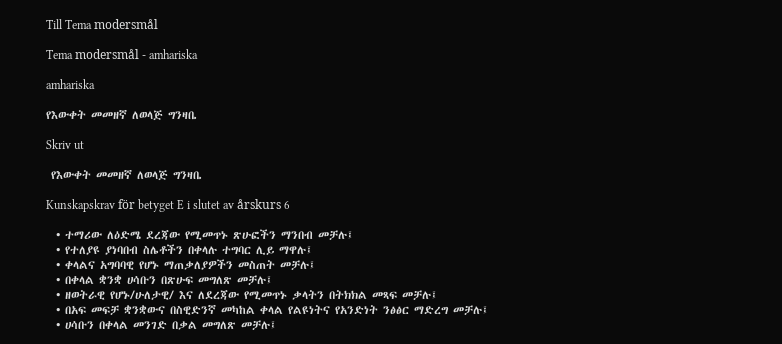Till Tema modersmål

Tema modersmål - amhariska

amhariska

የእውቀት መመዘኛ ለወላጅ ግንዛቤ

Skriv ut

 የእውቀት መመዘኛ ለወላጅ ግንዛቤ

Kunskapskrav för betyget E i slutet av årskurs 6

  • ተማሪው ለዕድሜ ደረጃው የሚመጥኑ ጽሁፎችን ማንበብ መቻሉ፤
  • የተለያዩ ያነባበብ ስሌቶችን በቀላሉ ተግባር ሊይ ማዋሉ፤
  • ቀላልና አግባባዊ የሆኑ ማጠቃለያዎችን መስጠት መቻሉ፤
  • በቀላል ቋንቋ ሀሳቡን በጽሁፍ መግለጽ መቻሉ፤
  • ዘወትራዊ የሆኑ/ሁለታዊ/ እና ለደረጃው የሚመጥኑ ቃላትን በትክክል መጻፍ መቻሉ፤
  • በአፍ መፍቻ ቋንቋውና በስዊድንኛ መካከል ቀላል የልዩነትና የአንድነት ንፅፅር ማድረግ መቻሉ፤
  • ሀሳቡን በቀላል መንገድ በቃል መግለጽ መቻሉ፤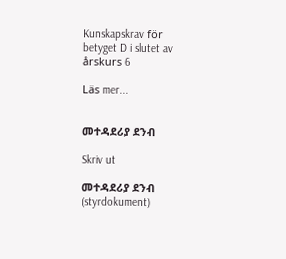Kunskapskrav för betyget D i slutet av årskurs 6

Läs mer...


መተዳደሪያ ደንብ

Skriv ut

መተዳደሪያ ደንብ (styrdokument)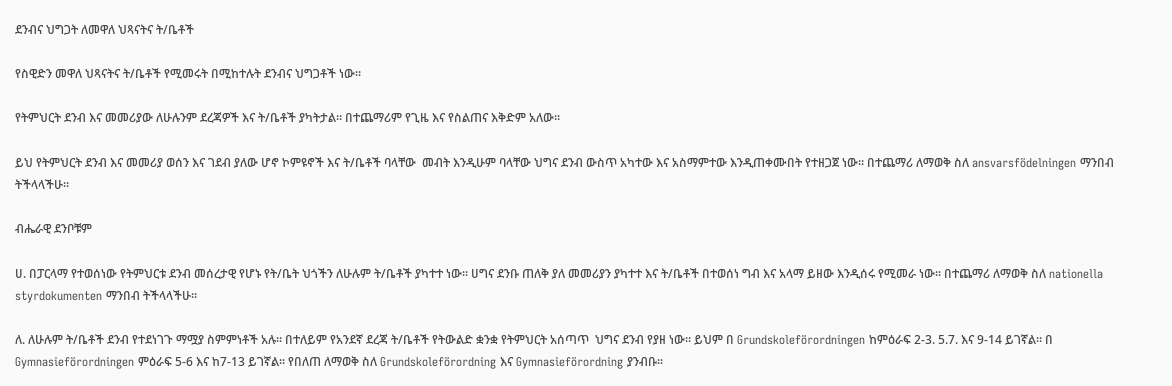ደንብና ህግጋት ለመዋለ ህጻናትና ት/ቤቶች

የስዊድን መዋለ ህጻናትና ት/ቤቶች የሚመሩት በሚከተሉት ደንብና ህግጋቶች ነው።

የትምህርት ደንብ እና መመሪያው ለሁሉንም ደረጃዎች እና ት/ቤቶች ያካትታል። በተጨማሪም የጊዜ እና የስልጠና እቅድም አለው።

ይህ የትምህርት ደንብ እና መመሪያ ወሰን እና ገደብ ያለው ሆኖ ኮምዩኖች እና ት/ቤቶች ባላቸው  መብት እንዲሁም ባላቸው ህግና ደንብ ውስጥ አካተው እና አስማምተው እንዲጠቀሙበት የተዘጋጀ ነው። በተጨማሪ ለማወቅ ስለ ansvarsfödelningen ማንበብ ትችላላችሁ።

ብሔራዊ ደንቦቹም

ሀ. በፓርላማ የተወሰነው የትምህርቱ ደንብ መሰረታዊ የሆኑ የት/ቤት ህጎችን ለሁሉም ት/ቤቶች ያካተተ ነው። ሀግና ደንቡ ጠለቅ ያለ መመሪያን ያካተተ እና ት/ቤቶች በተወሰነ ግብ እና አላማ ይዘው እንዲሰሩ የሚመራ ነው። በተጨማሪ ለማወቅ ስለ nationella styrdokumenten ማንበብ ትችላላችሁ።

ለ. ለሁሉም ት/ቤቶች ደንብ የተደነገጉ ማሟያ ስምምነቶች አሉ። በተለይም የአንደኛ ደረጃ ት/ቤቶች የትውልድ ቋንቋ የትምህርት አሰጣጥ  ህግና ደንብ የያዘ ነው። ይህም በ Grundskoleförordningen ከምዕራፍ 2-3. 5.7. እና 9-14 ይገኛል። በ Gymnasieförordningen ምዕራፍ 5-6 እና ከ7-13 ይገኛል። የበለጠ ለማወቅ ስለ Grundskoleförordning እና Gymnasieförordning ያንብቡ።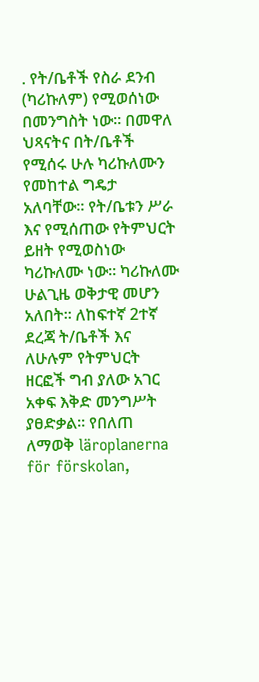. የት/ቤቶች የስራ ደንብ (ካሪኩለም) የሚወሰነው በመንግስት ነው። በመዋለ ህጻናትና በት/ቤቶች የሚሰሩ ሁሉ ካሪኩለሙን የመከተል ግዴታ አለባቸው። የት/ቤቱን ሥራ እና የሚሰጠው የትምህርት ይዘት የሚወስነው ካሪኩለሙ ነው። ካሪኩለሙ ሁልጊዜ ወቅታዊ መሆን አለበት። ለከፍተኛ 2ተኛ ደረጃ ት/ቤቶች እና ለሁሉም የትምህርት ዘርፎች ግብ ያለው አገር አቀፍ እቅድ መንግሥት ያፀድቃል። የበለጠ ለማወቅ läroplanerna för förskolan,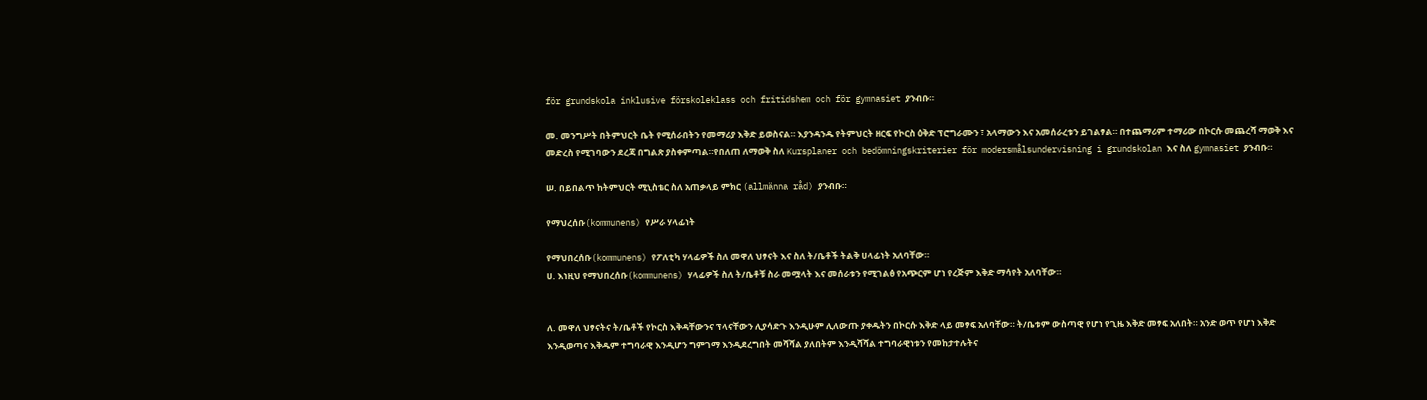för grundskola inklusive förskoleklass och fritidshem och för gymnasiet ያንብቡ።

መ. መንግሥት በትምህርት ቤት የሚሰራበትን የመማሪያ እቅድ ይወስናል። እያንዳንዱ የትምህርት ዘርፍ የኮርስ ዕቅድ ፕሮግራሙን ፣ አላማውን እና አመሰራረቱን ይገልፃል። በተጨማሪም ተማሪው በኮርሱ መጨረሻ ማወቅ እና መድረስ የሚገባውን ደረጃ በግልጽ ያስቀምጣል።የበለጠ ለማወቅ ስለ Kursplaner och bedömningskriterier för modersmålsundervisning i grundskolan እና ስለ gymnasiet ያንብቡ።

ሠ. በይበልጥ ከትምህርት ሚኒስቴር ስለ አጠቃላይ ምክር (allmänna råd) ያንብቡ።

የማህረሰቡ(kommunens) የሥራ ሃላፊነት

የማህበረሰቡ(kommunens) የፖለቲካ ሃላፊዎች ስለ መዋለ ህፃናት እና ስለ ት/ቤቶች ትልቅ ሀላፊነት አለባቸው።
ሀ. እነዚህ የማህበረሰቡ(kommunens) ሃላፊዎች ስለ ት/ቤቶቹ ስራ መሟላት እና መሰራቱን የሚገልፅ የአጭርም ሆነ የረጅም እቅድ ማሳየት አለባቸው።


ለ. መዋለ ህፃናትና ት/ቤቶች የኮርስ እቅዳቸውንና ፕላናቸውን ሊያሳድጉ እንዲሁም ሊለውጡ ያቀዱትን በኮርሱ እቅድ ላይ መፃፍ አለባቸው። ት/ቤቱም ውስጣዊ የሆነ የጊዜ እቅድ መፃፍ አለበት። አንድ ወጥ የሆነ እቅድ እንዲወጣና እቅዱም ተግባራዊ እንዲሆን ግምገማ እንዲደረግበት መሻሻል ያለበትም እንዲሻሻል ተግባራዊነቱን የመከታተሉትና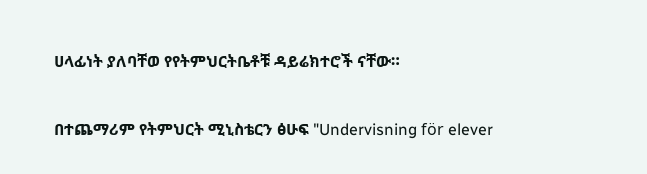ሀላፊነት ያለባቸወ የየትምህርትቤቶቹ ዳይሬክተሮች ናቸው።

በተጨማሪም የትምህርት ሚኒስቴርን ፅሁፍ "Undervisning för elever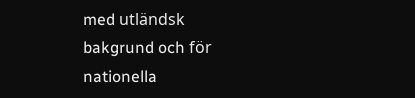med utländsk bakgrund och för nationella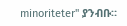minoriteter" ያንብቡ።